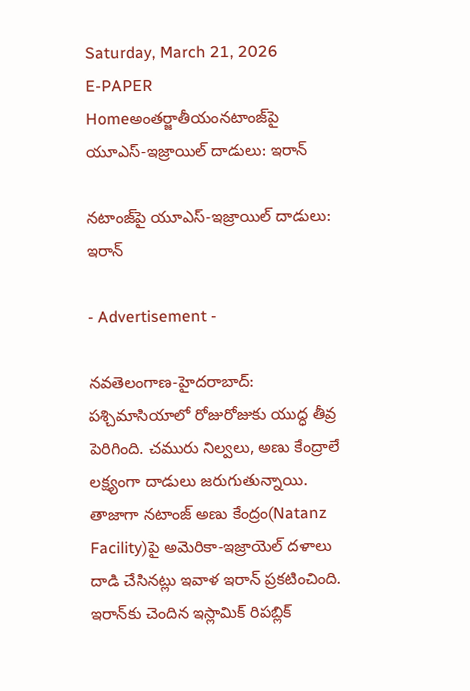Saturday, March 21, 2026
E-PAPER
Homeఅంతర్జాతీయంన‌టాంజ్‌పై యూఎస్‌-ఇజ్రాయిల్ దాడులు: ఇరాన్

న‌టాంజ్‌పై యూఎస్‌-ఇజ్రాయిల్ దాడులు: ఇరాన్

- Advertisement -

న‌వ‌తెలంగాణ‌-హైద‌రాబాద్: ప‌శ్చిమాసియాలో రోజురోజుకు యుద్ధ తీవ్ర పెరిగింది. చ‌మురు నిల్వ‌లు, అణు కేంద్రాలే ల‌క్ష్యంగా దాడులు జ‌రుగుతున్నాయి. తాజాగా న‌టాంజ్ అణు కేంద్రం(Natanz Facility)పై అమెరికా-ఇజ్రాయెల్ ద‌ళాలు దాడి చేసిన‌ట్లు ఇవాళ ఇరాన్ ప్ర‌క‌టించింది. ఇరాన్‌కు చెందిన ఇస్లామిక్ రిప‌బ్లిక్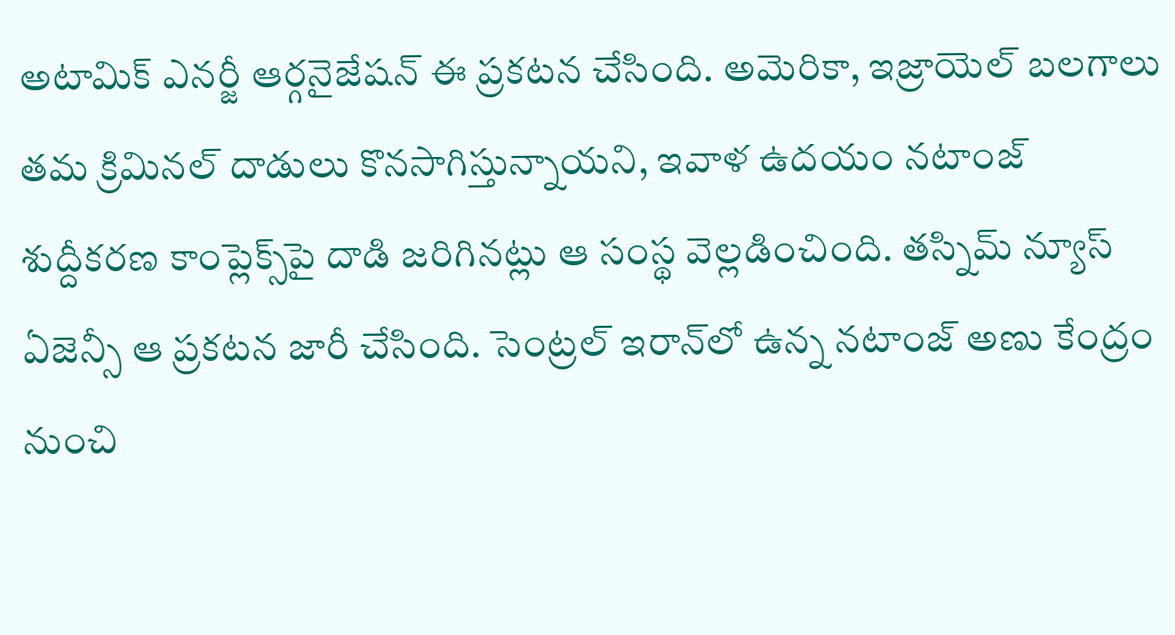అటామిక్ ఎన‌ర్జీ ఆర్గ‌నైజేష‌న్ ఈ ప్ర‌క‌ట‌న చేసింది. అమెరికా, ఇజ్రాయెల్ బ‌ల‌గాలు త‌మ క్రిమిన‌ల్ దాడులు కొన‌సాగిస్తున్నాయ‌ని, ఇవాళ ఉద‌యం న‌టాంజ్ శుద్దీక‌ర‌ణ కాంప్లెక్స్‌పై దాడి జ‌రిగిన‌ట్లు ఆ సంస్థ వెల్ల‌డించింది. త‌స్నిమ్ న్యూస్ ఏజెన్సీ ఆ ప్ర‌క‌ట‌న జారీ చేసింది. సెంట్ర‌ల్ ఇరాన్‌లో ఉన్న న‌టాంజ్ అణు కేంద్రం నుంచి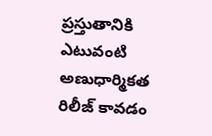ప్ర‌స్తుతానికి ఎటువంటి అణుధార్మిక‌త రిలీజ్ కావ‌డం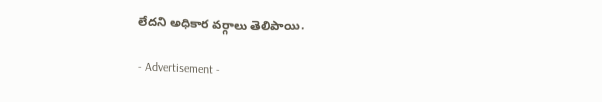లేద‌ని అధికార వ‌ర్గాలు తెలిపాయి.

- Advertisement -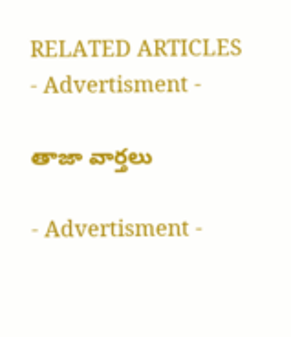RELATED ARTICLES
- Advertisment -

తాజా వార్తలు

- Advertisment -